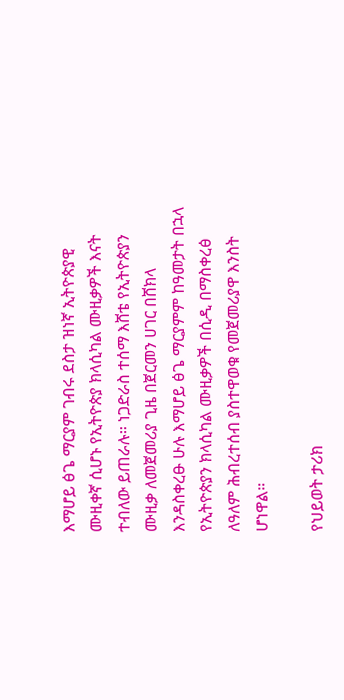እማሆይ ፅጌ ማርያም ገብሩ ደስታ ዝነኛ ኢትዮጵያዊ ሙዚቀኛ ሲሆኑ የኢትዮጵያ ክላሲካል ሙዚቃዎች እናት ተብለው ይጠራሉ። ነጋድራስ ተሰማ እሸቴ የኢትዮጵያን ሙዚቃ ለመጀመሪያ ጊዜ በጀርመን ሀገር በሸክላ እንዳስቀረፁ ሁሉ እማሆይ ፅጌ ማርያምም ከዓመታት በኋላ የኢትዮጵያን ክላሲካል ሙዚቃዎች በሲዲ በማስቀረፅ ለዓለም ሕብረተሰብ ያስተዋወቁ የመጀመሪያዋ እንስት ሆነዋል።

የህይወት ታሪክ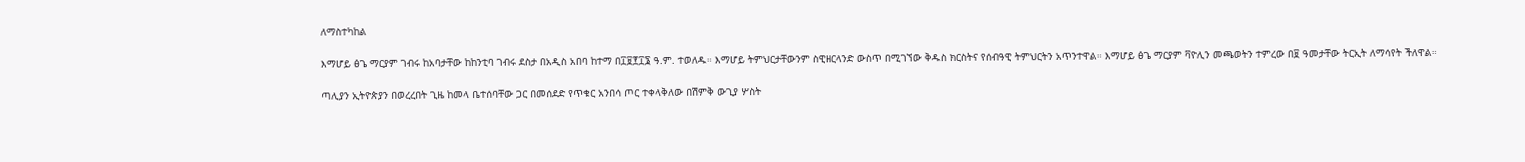ለማስተካከል

እማሆይ ፅጌ ማርያም ገብሩ ከአባታቸው ከከንቲባ ገብሩ ደስታ በአዲስ አበባ ከተማ በ፲፱፻፲፮ ዓ.ም. ተወለዱ። እማሆይ ትምህርታቸውንም ስዊዘርላንድ ውስጥ በሚገኘው ቅዱስ ክርስትና የሰብዓዊ ትምህርትን አጥንተዋል። እማሆይ ፅጌ ማርያም ቫዮሊን መጫወትን ተምረው በ፱ ዓመታቸው ትርኢት ለማሳየት ችለዋል።

ጣሊያን ኢትዮጵያን በወረረበት ጊዜ ከመላ ቤተሰባቸው ጋር በመሰደድ የጥቁር አንበሳ ጦር ተቀላቅለው በሽምቅ ውጊያ ሦስት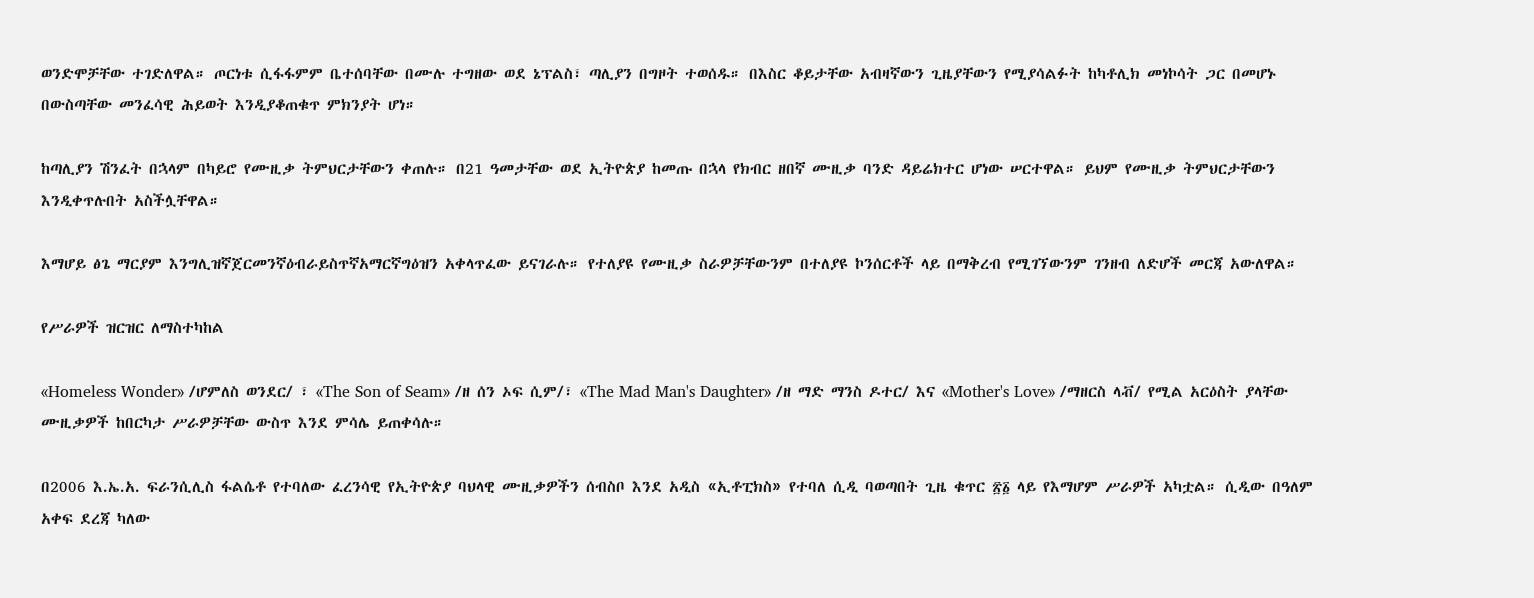ወንድሞቻቸው ተገድለዋል። ጦርነቱ ሲፋፋምም ቤተሰባቸው በሙሉ ተግዘው ወደ ኔፕልስ፣ ጣሊያን በግዞት ተወሰዱ። በእስር ቆይታቸው አብዛኛውን ጊዜያቸውን የሚያሳልፉት ከካቶሊክ መነኮሳት ጋር በመሆኑ በውስጣቸው መንፈሳዊ ሕይወት እንዲያቆጠቁጥ ምክንያት ሆነ።

ከጣሊያን ሽንፈት በኋላም በካይሮ የሙዚቃ ትምህርታቸውን ቀጠሉ። በ21 ዓመታቸው ወደ ኢትዮጵያ ከመጡ በኋላ የክብር ዘበኛ ሙዚቃ ባንድ ዳይሬክተር ሆነው ሠርተዋል። ይህም የሙዚቃ ትምህርታቸውን እንዲቀጥሉበት አስችሏቸዋል።

እማሆይ ፅጌ ማርያም እንግሊዝኛጀርመንኛዕብራይስጥኛአማርኛግዕዝን አቀላጥፈው ይናገራሉ። የተለያዩ የሙዚቃ ስራዎቻቸውንም በተለያዩ ኮንሰርቶች ላይ በማቅረብ የሚገኘውንም ገንዘብ ለድሆች መርጃ አውለዋል።

የሥራዎች ዝርዝር ለማስተካከል

«Homeless Wonder» /ሆምለስ ወንደር/ ፣ «The Son of Seam» /ዘ ሰን ኦፍ ሲም/፣ «The Mad Man's Daughter» /ዘ ማድ ማንስ ዶተር/ እና «Mother's Love» /ማዘርስ ላቭ/ የሚል አርዕስት ያላቸው ሙዚቃዎች ከበርካታ ሥራዎቻቸው ውስጥ እንደ ምሳሌ ይጠቀሳሉ።

በ2006 እ.ኤ.አ. ፍራንሲሊስ ፋልሴቶ የተባለው ፈረንሳዊ የኢትዮጵያ ባህላዊ ሙዚቃዎችን ሰብስቦ እንደ አዲስ «ኢቶፒክስ» የተባለ ሲዲ ባወጣበት ጊዜ ቁጥር ፳፩ ላይ የእማሆም ሥራዎች አካቷል። ሲዲው በዓለም አቀፍ ደረጃ ካለው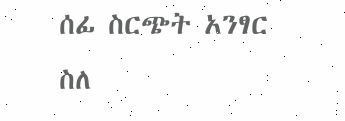ሰፊ ስርጭት አንፃር ስለ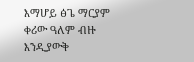እማሆይ ፅጌ ማርያም ቀሪው ዓለም ብዙ እንዲያውቅ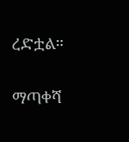ረድቷል።

ማጣቀሻ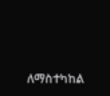ለማስተካከል